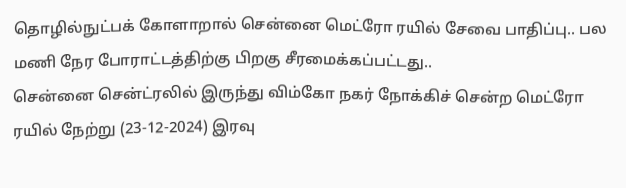தொழில்நுட்பக் கோளாறால் சென்னை மெட்ரோ ரயில் சேவை பாதிப்பு.. பல மணி நேர போராட்டத்திற்கு பிறகு சீரமைக்கப்பட்டது..
சென்னை சென்ட்ரலில் இருந்து விம்கோ நகர் நோக்கிச் சென்ற மெட்ரோ ரயில் நேற்று (23-12-2024) இரவு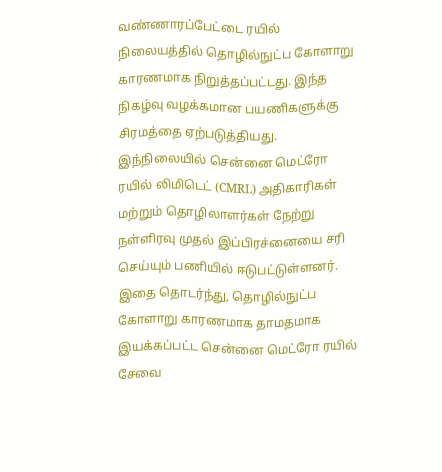வண்ணாரப்பேட்டை ரயில் நிலையத்தில் தொழில்நுட்ப கோளாறு காரணமாக நிறுத்தப்பட்டது. இந்த நிகழ்வு வழக்கமான பயணிகளுக்கு சிரமத்தை ஏற்படுத்தியது. இந்நிலையில் சென்னை மெட்ரோ ரயில் லிமிடெட் (CMRL) அதிகாரிகள் மற்றும் தொழிலாளர்கள் நேற்று நள்ளிரவு முதல் இப்பிரச்னையை சரி செய்யும் பணியில் ஈடுபட்டுள்ளனர்.
இதை தொடர்ந்து, தொழில்நுட்ப கோளாறு காரணமாக தாமதமாக இயக்கப்பட்ட சென்னை மெட்ரோ ரயில் சேவை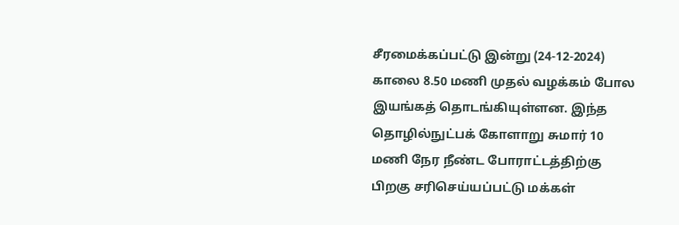சீரமைக்கப்பட்டு இன்று (24-12-2024) காலை 8.50 மணி முதல் வழக்கம் போல இயங்கத் தொடங்கியுள்ளன. இந்த தொழில்நுட்பக் கோளாறு சுமார் 10 மணி நேர நீண்ட போராட்டத்திற்கு பிறகு சரிசெய்யப்பட்டு மக்கள்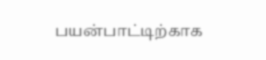பயன்பாட்டிற்காக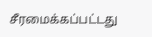சீரமைக்கப்பட்டது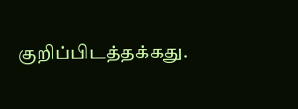குறிப்பிடத்தக்கது.